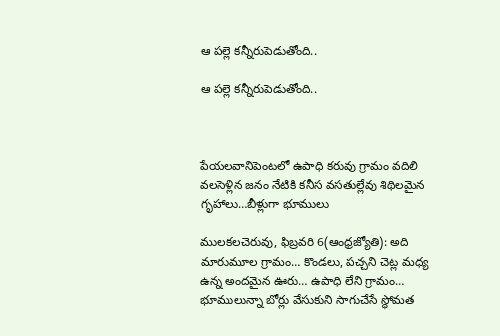ఆ పల్లె కన్నీరుపెడుతోంది..

ఆ పల్లె కన్నీరుపెడుతోంది..



పేయలవానిపెంటలో ఉపాధి కరువు గ్రామం వదిలి వలసెళ్లిన జనం నేటికి కనీస వసతుల్లేవు శిథిలమైన గృహాలు…బీళ్లుగా భూములు

ములకలచెరువు, ఫిబ్రవరి 6(ఆంధ్రజ్యోతి): అది మారుమూల గ్రామం… కొండలు, పచ్చని చెట్ల మధ్య ఉన్న అందమైన ఊరు… ఉపాధి లేని గ్రామం… భూములున్నా బోర్లు వేసుకుని సాగుచేసే స్థోమత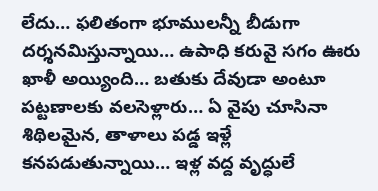లేదు… ఫలితంగా భూములన్నీ బీడుగా దర్శనమిస్తున్నాయి… ఉపాధి కరువై సగం ఊరు ఖాళీ అయ్యింది… బతుకు దేవుడా అంటూ పట్టణాలకు వలసెళ్లారు… ఏ వైపు చూసినా శిథిలమైన, తాళాలు పడ్డ ఇళ్లే కనపడుతున్నాయి… ఇళ్ల వద్ద వృద్ధులే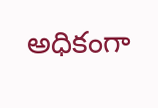అధికంగా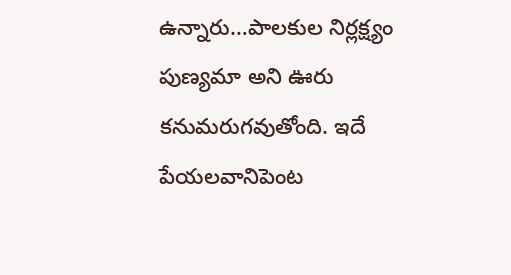ఉన్నారు…పాలకుల నిర్లక్ష్యం పుణ్యమా అని ఊరు కనుమరుగవుతోంది. ఇదే పేయలవానిపెంట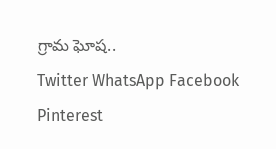గ్రామ ఘోష..
Twitter WhatsApp Facebook Pinterest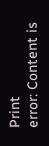Print
error: Content is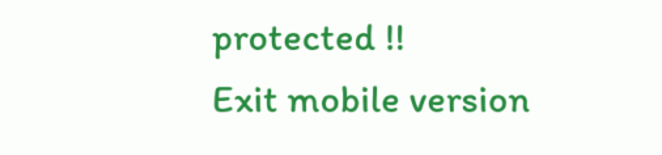protected !!
Exit mobile version